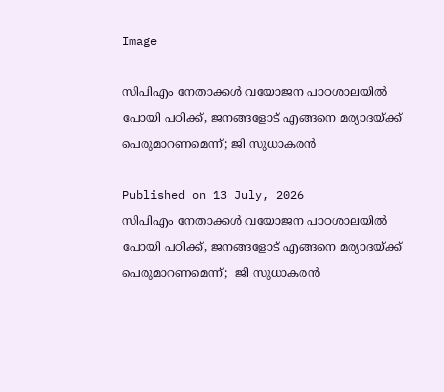Image

സിപിഎം നേതാക്കള്‍ വയോജന പാഠശാലയില്‍ പോയി പഠിക്ക്, ജനങ്ങളോട് എങ്ങനെ മര്യാദയ്ക്ക് പെരുമാറണമെന്ന്; ജി സുധാകരന്‍

Published on 13 July, 2026
സിപിഎം നേതാക്കള്‍ വയോജന പാഠശാലയില്‍ പോയി പഠിക്ക്, ജനങ്ങളോട് എങ്ങനെ മര്യാദയ്ക്ക് പെരുമാറണമെന്ന്;  ജി സുധാകരന്‍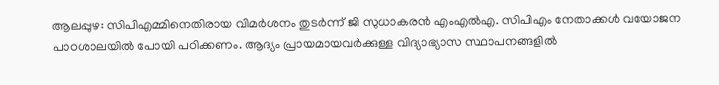ആലപ്പുഴ: സിപിഎമ്മിനെതിരായ വിമര്‍ശനം തുടര്‍ന്ന് ജി സുധാകരന്‍ എംഎല്‍എ. സിപിഎം നേതാക്കള്‍ വയോജന പാഠശാലയില്‍ പോയി പഠിക്കണം. ആദ്യം പ്രായമായവര്‍ക്കുള്ള വിദ്യാഭ്യാസ സ്ഥാപനങ്ങളില്‍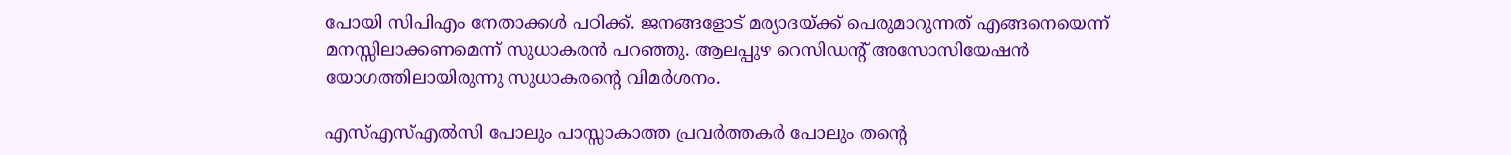പോയി സിപിഎം നേതാക്കള്‍ പഠിക്ക്. ജനങ്ങളോട് മര്യാദയ്ക്ക് പെരുമാറുന്നത് എങ്ങനെയെന്ന് മനസ്സിലാക്കണമെന്ന് സുധാകരന്‍ പറഞ്ഞു. ആലപ്പുഴ റെസിഡന്റ് അസോസിയേഷന്‍ യോഗത്തിലായിരുന്നു സുധാകരന്റെ വിമര്‍ശനം.

എസ്എസ്എല്‍സി പോലും പാസ്സാകാത്ത പ്രവര്‍ത്തകര്‍ പോലും തന്റെ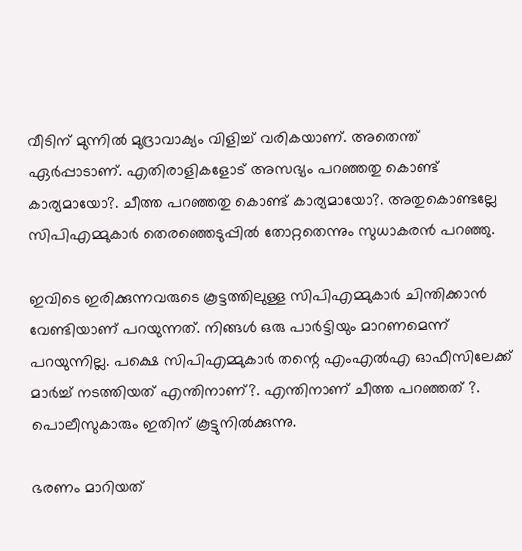വീടിന് മുന്നില്‍ മുദ്രാവാക്യം വിളിച്ച് വരികയാണ്. അതെന്ത് ഏര്‍പ്പാടാണ്. എതിരാളികളോട് അസഭ്യം പറഞ്ഞതു കൊണ്ട് കാര്യമായോ?. ചീത്ത പറഞ്ഞതു കൊണ്ട് കാര്യമായോ?. അതുകൊണ്ടല്ലേ സിപിഎമ്മുകാര്‍ തെരഞ്ഞെടുപ്പില്‍ തോറ്റതെന്നും സുധാകരന്‍ പറഞ്ഞു.

ഇവിടെ ഇരിക്കുന്നവരുടെ കൂട്ടത്തിലുള്ള സിപിഎമ്മുകാര്‍ ചിന്തിക്കാന്‍ വേണ്ടിയാണ് പറയുന്നത്. നിങ്ങള്‍ ഒരു പാര്‍ട്ടിയും മാറണമെന്ന് പറയുന്നില്ല. പക്ഷെ സിപിഎമ്മുകാര്‍ തന്റെ എംഎല്‍എ ഓഫീസിലേക്ക് മാര്‍ച്ച് നടത്തിയത് എന്തിനാണ്?. എന്തിനാണ് ചീത്ത പറഞ്ഞത് ?. പൊലീസുകാരും ഇതിന് കൂട്ടുനില്‍ക്കുന്നു.

ഭരണം മാറിയത്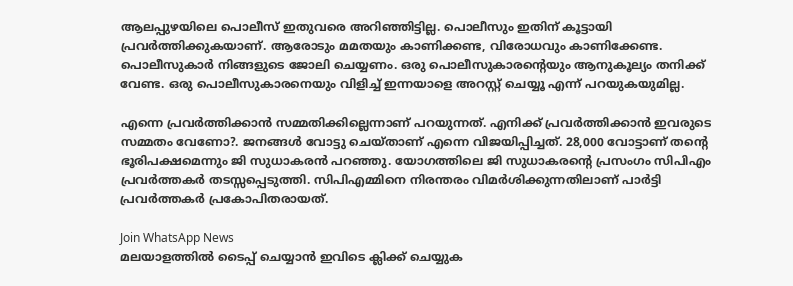ആലപ്പുഴയിലെ പൊലീസ് ഇതുവരെ അറിഞ്ഞിട്ടില്ല. പൊലീസും ഇതിന് കൂട്ടായി പ്രവര്‍ത്തിക്കുകയാണ്. ആരോടും മമതയും കാണിക്കണ്ട, വിരോധവും കാണിക്കേണ്ട. പൊലീസുകാര്‍ നിങ്ങളുടെ ജോലി ചെയ്യണം. ഒരു പൊലീസുകാരന്റെയും ആനുകൂല്യം തനിക്ക് വേണ്ട. ഒരു പൊലീസുകാരനെയും വിളിച്ച് ഇന്നയാളെ അറസ്റ്റ് ചെയ്യൂ എന്ന് പറയുകയുമില്ല.

എന്നെ പ്രവര്‍ത്തിക്കാന്‍ സമ്മതിക്കില്ലെന്നാണ് പറയുന്നത്. എനിക്ക് പ്രവര്‍ത്തിക്കാന്‍ ഇവരുടെ സമ്മതം വേണോ?. ജനങ്ങള്‍ വോട്ടു ചെയ്താണ് എന്നെ വിജയിപ്പിച്ചത്. 28,000 വോട്ടാണ് തന്റെ ഭൂരിപക്ഷമെന്നും ജി സുധാകരന്‍ പറഞ്ഞു. യോഗത്തിലെ ജി സുധാകരന്റെ പ്രസംഗം സിപിഎം പ്രവര്‍ത്തകര്‍ തടസ്സപ്പെടുത്തി. സിപിഎമ്മിനെ നിരന്തരം വിമര്‍ശിക്കുന്നതിലാണ് പാര്‍ട്ടി പ്രവര്‍ത്തകര്‍ പ്രകോപിതരായത്.

Join WhatsApp News
മലയാളത്തില്‍ ടൈപ്പ് ചെയ്യാന്‍ ഇവിടെ ക്ലിക്ക് ചെയ്യുക